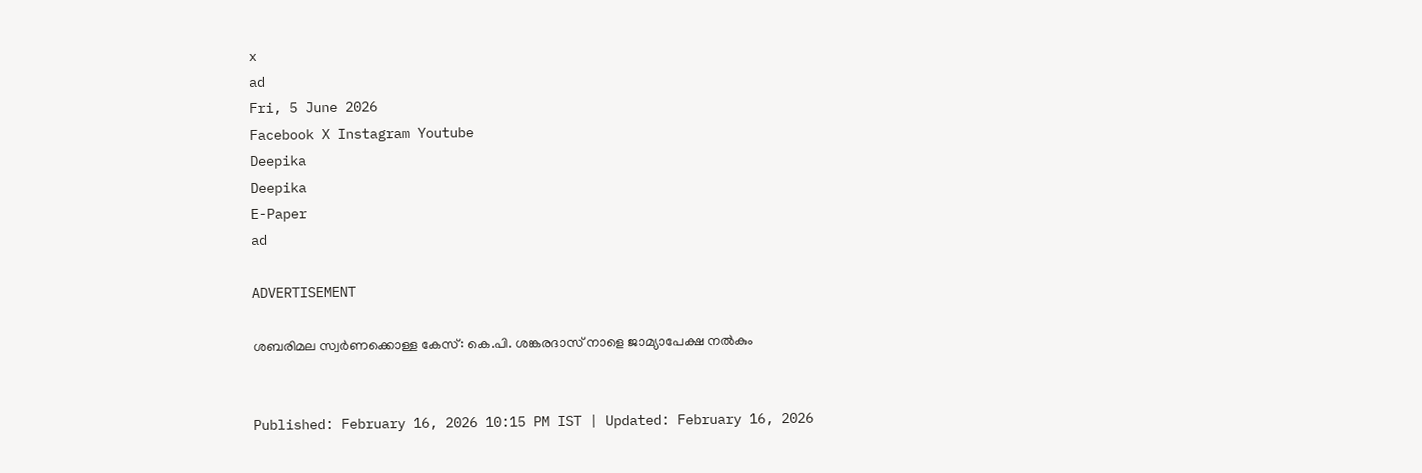x
ad
Fri, 5 June 2026
Facebook X Instagram Youtube
Deepika
Deepika
E-Paper
ad

ADVERTISEMENT

ശബരിമല സ്വർണക്കൊള്ള കേസ്: കെ.പി. ശങ്കരദാസ് നാളെ ജാമ്യാപേക്ഷ നൽകും


Published: February 16, 2026 10:15 PM IST | Updated: February 16, 2026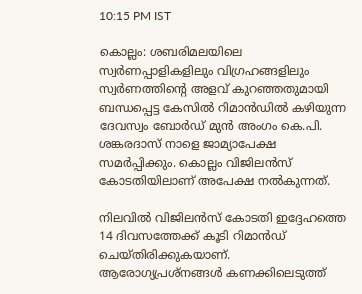10:15 PM IST

കൊല്ലം: ശബരിമലയിലെ സ്വർണപ്പാളികളിലും വിഗ്രഹങ്ങളിലും സ്വർണത്തിന്‍റെ അളവ് കുറഞ്ഞതുമായി ബന്ധപ്പെട്ട കേസിൽ റിമാൻഡിൽ കഴിയുന്ന ദേവസ്വം ബോർഡ് മുൻ അംഗം കെ.പി. ശങ്കരദാസ് നാളെ ജാമ്യാപേക്ഷ സമർപ്പിക്കും. കൊല്ലം വിജിലൻസ് കോടതിയിലാണ് അപേക്ഷ നൽകുന്നത്.

നിലവിൽ വിജിലൻസ് കോടതി ഇദ്ദേഹത്തെ 14 ദിവസത്തേക്ക് കൂടി റിമാൻഡ് ചെയ്തിരിക്കുകയാണ്. ആരോഗ്യപ്രശ്നങ്ങൾ കണക്കിലെടുത്ത്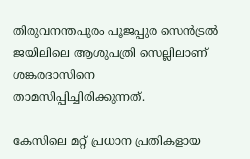തിരുവനന്തപുരം പൂജപ്പുര സെൻട്രൽ ജയിലിലെ ആശുപത്രി സെല്ലിലാണ് ശങ്കരദാസിനെ താമസിപ്പിച്ചിരിക്കുന്നത്.

കേസിലെ മറ്റ് പ്രധാന പ്രതികളായ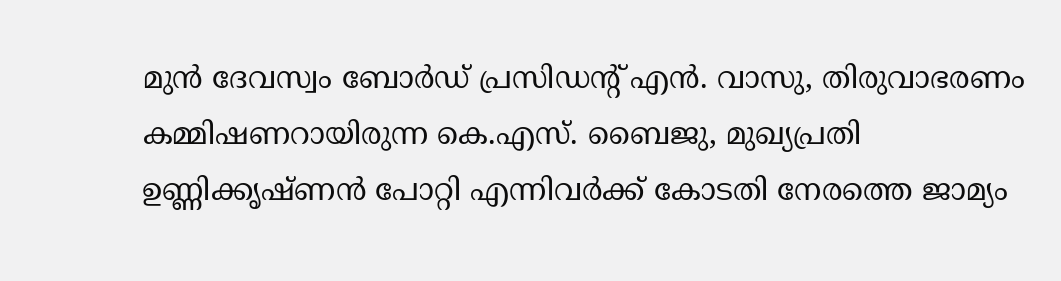മുൻ ദേവസ്വം ബോർഡ് പ്രസിഡന്‍റ് എൻ. വാസു, തിരുവാഭരണം കമ്മിഷണറായിരുന്ന കെ.എസ്. ബൈജു, മുഖ്യപ്രതി ഉണ്ണിക്കൃഷ്ണൻ പോറ്റി എന്നിവർക്ക് കോടതി നേരത്തെ ജാമ്യം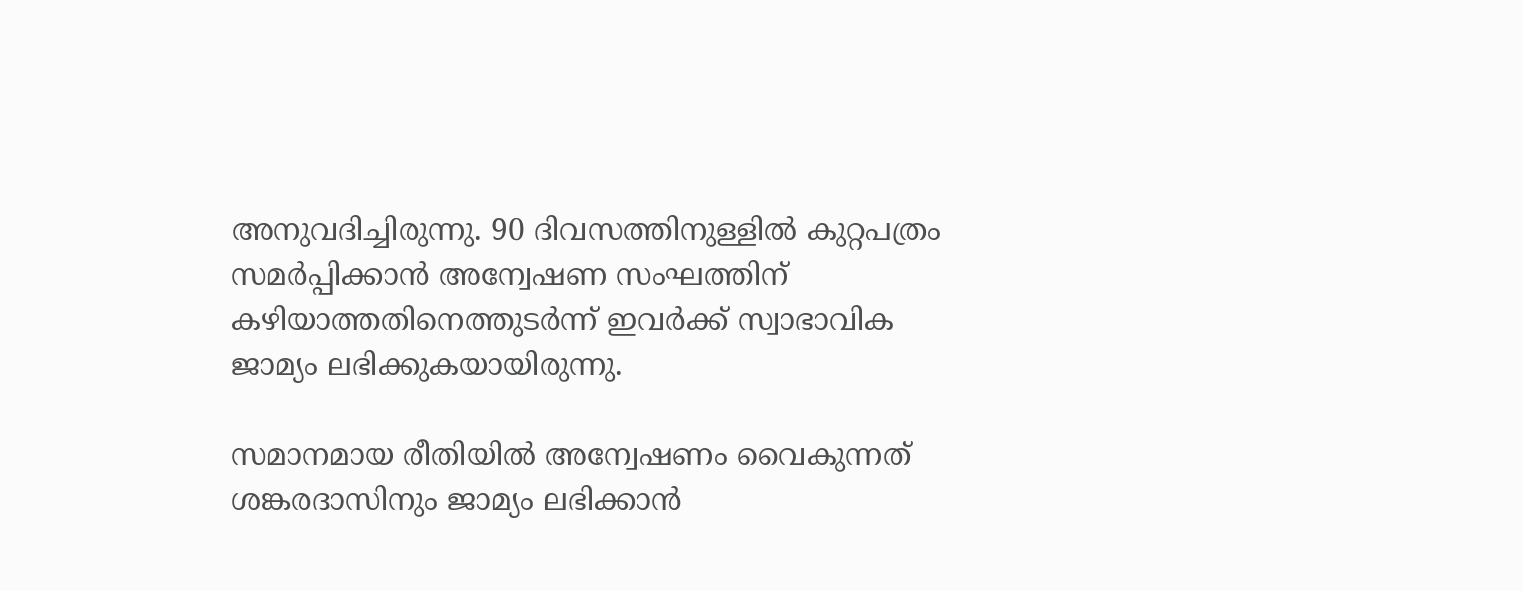അനുവദിച്ചിരുന്നു. 90 ദിവസത്തിനുള്ളിൽ കുറ്റപത്രം സമർപ്പിക്കാൻ അന്വേഷണ സംഘത്തിന് കഴിയാത്തതിനെത്തുടർന്ന് ഇവർക്ക് സ്വാഭാവിക ജാമ്യം ലഭിക്കുകയായിരുന്നു.

സമാനമായ രീതിയിൽ അന്വേഷണം വൈകുന്നത് ശങ്കരദാസിനും ജാമ്യം ലഭിക്കാൻ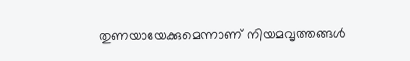തുണയായേക്കുമെന്നാണ് നിയമവൃത്തങ്ങൾ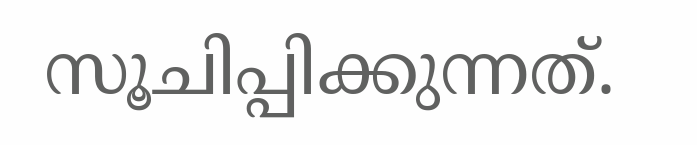സൂചിപ്പിക്കുന്നത്.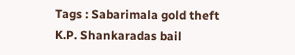Tags : Sabarimala gold theft K.P. Shankaradas bail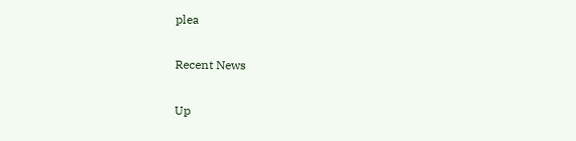plea

Recent News

Up